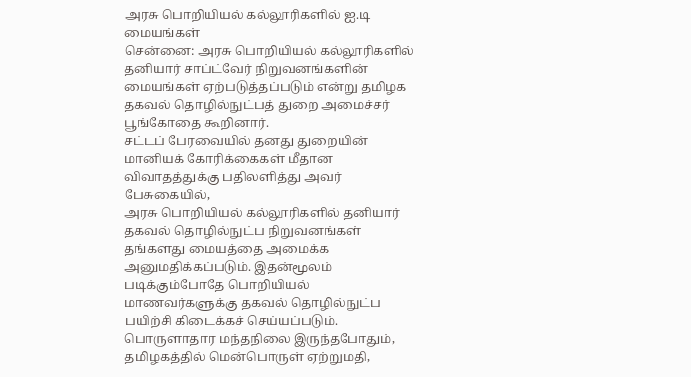அரசு பொறியியல் கல்லூரிகளில் ஐ.டி மையங்கள்
சென்னை: அரசு பொறியியல் கல்லூரிகளில் தனியார் சாப்ட்வேர் நிறுவனங்களின் மையங்கள் ஏற்படுத்தப்படும் என்று தமிழக தகவல் தொழில்நுட்பத் துறை அமைச்சர் பூங்கோதை கூறினார்.
சட்டப் பேரவையில் தனது துறையின் மானியக் கோரிக்கைகள் மீதான விவாதத்துக்கு பதிலளித்து அவர் பேசுகையில்,
அரசு பொறியியல் கல்லூரிகளில் தனியார் தகவல் தொழில்நுட்ப நிறுவனங்கள் தங்களது மையத்தை அமைக்க அனுமதிக்கப்படும். இதன்மூலம் படிக்கும்போதே பொறியியல் மாணவர்களுக்கு தகவல் தொழில்நுட்ப பயிற்சி கிடைக்கச் செய்யப்படும்.
பொருளாதார மந்தநிலை இருந்தபோதும், தமிழகத்தில் மென்பொருள் ஏற்றுமதி,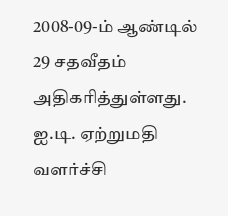2008-09-ம் ஆண்டில் 29 சதவீதம் அதிகரித்துள்ளது. ஐ.டி. ஏற்றுமதி வளர்ச்சி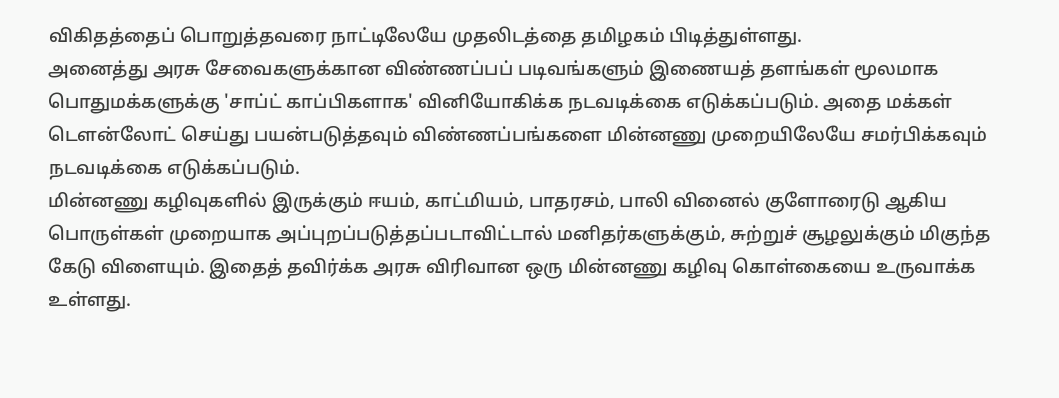விகிதத்தைப் பொறுத்தவரை நாட்டிலேயே முதலிடத்தை தமிழகம் பிடித்துள்ளது.
அனைத்து அரசு சேவைகளுக்கான விண்ணப்பப் படிவங்களும் இணையத் தளங்கள் மூலமாக பொதுமக்களுக்கு 'சாப்ட் காப்பிகளாக' வினியோகிக்க நடவடிக்கை எடுக்கப்படும். அதை மக்கள் டெளன்லோட் செய்து பயன்படுத்தவும் விண்ணப்பங்களை மின்னணு முறையிலேயே சமர்பிக்கவும் நடவடிக்கை எடுக்கப்படும்.
மின்னணு கழிவுகளில் இருக்கும் ஈயம், காட்மியம், பாதரசம், பாலி வினைல் குளோரைடு ஆகிய பொருள்கள் முறையாக அப்புறப்படுத்தப்படாவிட்டால் மனிதர்களுக்கும், சுற்றுச் சூழலுக்கும் மிகுந்த கேடு விளையும். இதைத் தவிர்க்க அரசு விரிவான ஒரு மின்னணு கழிவு கொள்கையை உருவாக்க உள்ளது.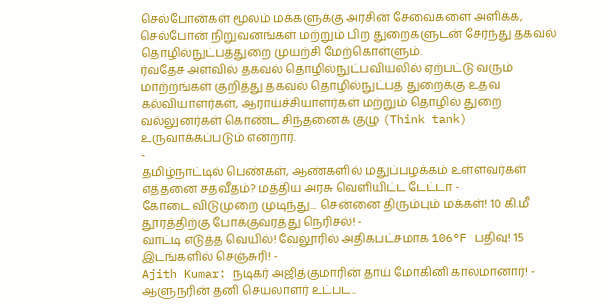செல்போன்கள் மூலம் மக்களுக்கு அரசின் சேவைகளை அளிக்க, செல்போன் நிறுவனங்கள் மற்றும் பிற துறைகளுடன் சேர்ந்து தகவல் தொழில்நுட்பத்துறை முயற்சி மேற்கொள்ளும்.
ர்வதேச அளவில் தகவல் தொழில்நுட்பவியலில் ஏற்பட்டு வரும் மாற்றங்கள் குறித்து தகவல் தொழில்நுட்பத் துறைக்கு உதவ கல்வியாளர்கள், ஆராய்ச்சியாளர்கள் மற்றும் தொழில் துறை வல்லுனர்கள் கொண்ட சிந்தனைக் குழு (Think tank) உருவாக்கப்படும் என்றார்.
-
தமிழ்நாட்டில் பெண்கள், ஆண்களில் மதுப்பழக்கம் உள்ளவர்கள் எத்தனை சதவீதம்? மத்திய அரசு வெளியிட்ட டேட்டா -
கோடை விடுமுறை முடிந்து... சென்னை திரும்பும் மக்கள்! 10 கி.மீ தூரத்திற்கு போக்குவரத்து நெரிசல்! -
வாட்டி எடுத்த வெயில்! வேலூரில் அதிகபட்சமாக 106°F பதிவு! 15 இடங்களில் செஞ்சுரி! -
Ajith Kumar: நடிகர் அஜித்குமாரின் தாய் மோகினி காலமானார்! -
ஆளுநரின் தனி செயலாளர் உட்பட..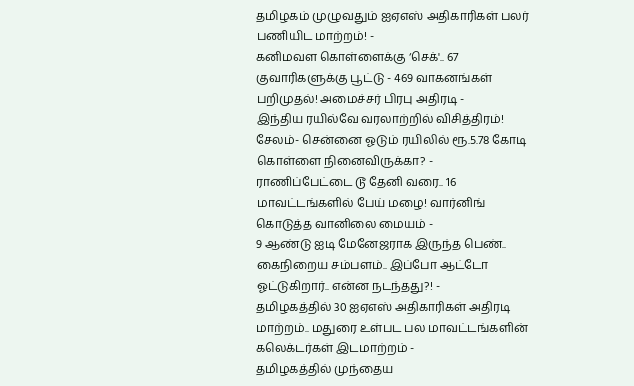தமிழகம் முழுவதும் ஐஏஎஸ் அதிகாரிகள் பலர் பணியிட மாற்றம்! -
கனிமவள கொள்ளைக்கு ‘செக்'.. 67 குவாரிகளுக்கு பூட்டு - 469 வாகனங்கள் பறிமுதல்! அமைச்சர் பிரபு அதிரடி -
இந்திய ரயில்வே வரலாற்றில் விசித்திரம்! சேலம்- சென்னை ஓடும் ரயிலில் ரூ.5.78 கோடி கொள்ளை நினைவிருக்கா? -
ராணிப்பேட்டை டூ தேனி வரை.. 16 மாவட்டங்களில் பேய் மழை! வார்னிங் கொடுத்த வானிலை மையம் -
9 ஆண்டு ஐடி மேனேஜராக இருந்த பெண்.. கைநிறைய சம்பளம்.. இப்போ ஆட்டோ ஓட்டுகிறார்.. என்ன நடந்தது?! -
தமிழகத்தில் 30 ஐஏஎஸ் அதிகாரிகள் அதிரடி மாற்றம்.. மதுரை உள்பட பல மாவட்டங்களின் கலெக்டர்கள் இடமாற்றம் -
தமிழகத்தில் முந்தைய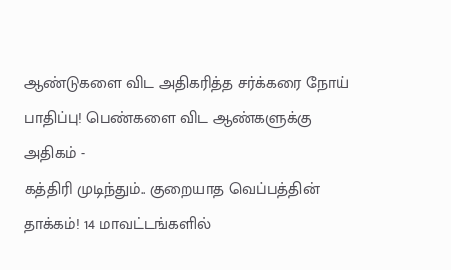ஆண்டுகளை விட அதிகரித்த சர்க்கரை நோய் பாதிப்பு! பெண்களை விட ஆண்களுக்கு அதிகம் -
கத்திரி முடிந்தும்.. குறையாத வெப்பத்தின் தாக்கம்! 14 மாவட்டங்களில்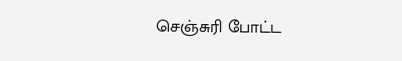செஞ்சுரி போட்ட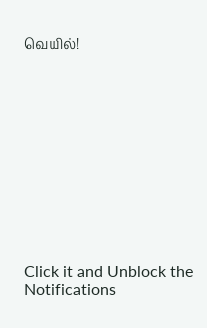வெயில்!












Click it and Unblock the Notifications